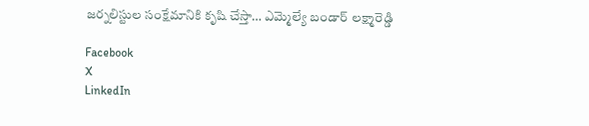జర్నలిస్టుల సంక్షేమానికి కృషి చేస్తా… ఎమ్మెల్యే బండార్ లక్ష్మారెడ్డి

Facebook
X
LinkedIn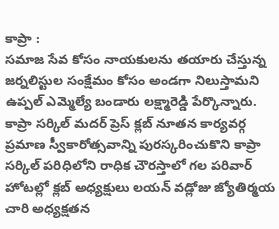కాప్రా :
సమాజ సేవ కోసం నాయకులను తయారు చేస్తున్న జర్నలిస్టుల సంక్షేమం కోసం అండగా నిలుస్తామని ఉప్పల్ ఎమ్మెల్యే బండారు లక్ష్మారెడ్డి పేర్కొన్నారు. కాప్రా సర్కిల్ మదర్ ప్రెస్ క్లబ్ నూతన కార్యవర్గ ప్రమాణ స్వీకారోత్సవాన్ని పురస్కరించుకొని కాప్రా సర్కిల్ పరిధిలోని రాధిక చౌరస్తాలో గల పరివార్ హోటల్లో క్లబ్ అధ్యక్షులు లయన్ వడ్లోజు జ్యోతిర్మయ చారి అధ్యక్షతన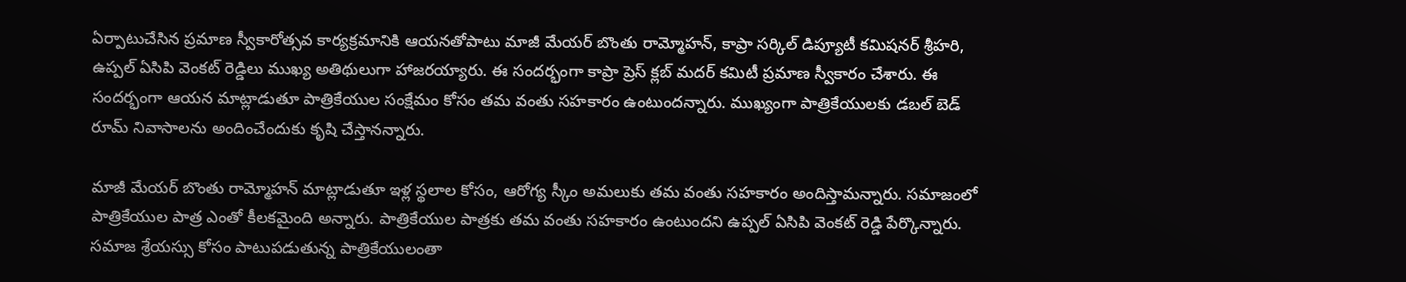ఏర్పాటుచేసిన ప్రమాణ స్వీకారోత్సవ కార్యక్రమానికి ఆయనతోపాటు మాజీ మేయర్ బొంతు రామ్మోహన్, కాప్రా సర్కిల్ డిప్యూటీ కమిషనర్ శ్రీహరి, ఉప్పల్ ఏసిపి వెంకట్ రెడ్డిలు ముఖ్య అతిథులుగా హాజరయ్యారు. ఈ సందర్భంగా కాప్రా ప్రెస్ క్లబ్ మదర్ కమిటీ ప్రమాణ స్వీకారం చేశారు. ఈ సందర్భంగా ఆయన మాట్లాడుతూ పాత్రికేయుల సంక్షేమం కోసం తమ వంతు సహకారం ఉంటుందన్నారు. ముఖ్యంగా పాత్రికేయులకు డబల్ బెడ్ రూమ్ నివాసాలను అందించేందుకు కృషి చేస్తానన్నారు.

మాజీ మేయర్ బొంతు రామ్మోహన్ మాట్లాడుతూ ఇళ్ల స్థలాల కోసం, ఆరోగ్య స్కీం అమలుకు తమ వంతు సహకారం అందిస్తామన్నారు. సమాజంలో పాత్రికేయుల పాత్ర ఎంతో కీలకమైంది అన్నారు. పాత్రికేయుల పాత్రకు తమ వంతు సహకారం ఉంటుందని ఉప్పల్ ఏసిపి వెంకట్ రెడ్డి పేర్కొన్నారు. సమాజ శ్రేయస్సు కోసం పాటుపడుతున్న పాత్రికేయులంతా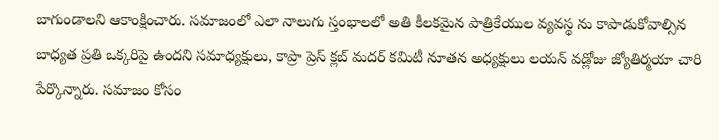బాగుండాలని ఆకాంక్షించారు. సమాజంలో ఎలా నాలుగు స్తంభాలలో అతి కీలకమైన పాత్రికేయుల వ్యవస్థ ను కాపాడుకోవాల్సిన బాధ్యత ప్రతి ఒక్కరిపై ఉందని సమాధ్యక్షులు, కాప్రా ప్రెస్ క్లబ్ మదర్ కమిటీ నూతన అధ్యక్షులు లయన్ వడ్లోజు జ్యోతిర్మయా చారి పేర్కొన్నారు. సమాజం కోసం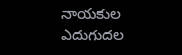నాయకుల ఎదుగుదల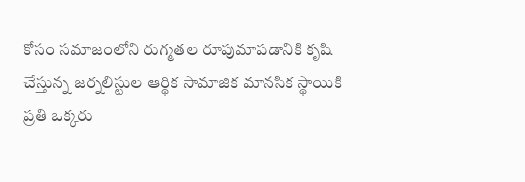కోసం సమాజంలోని రుగ్మతల రూపుమాపడానికి కృషి చేస్తున్న జర్నలిస్టుల ఆర్థిక సామాజిక మానసిక స్థాయికి ప్రతి ఒక్కరు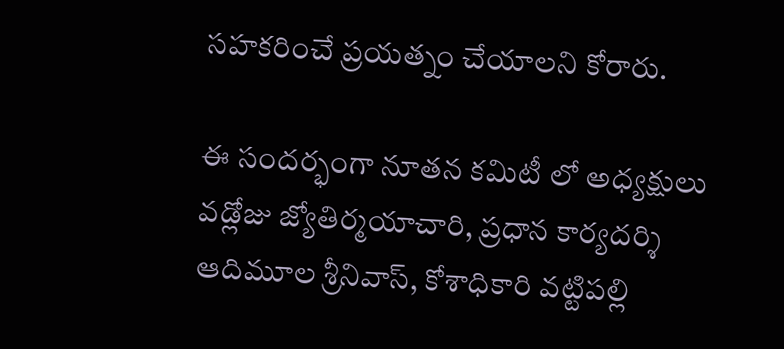సహకరించే ప్రయత్నం చేయాలని కోరారు.

ఈ సందర్భంగా నూతన కమిటీ లో అధ్యక్షులు వడ్లోజు జ్యోతిర్మయాచారి, ప్రధాన కార్యదర్శి ఆదిమూల శ్రీనివాస్, కోశాధికారి వట్టిపల్లి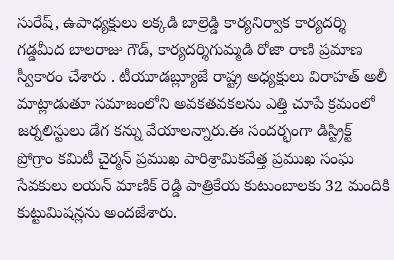సురేష్, ఉపాధ్యక్షులు లక్కడి బాల్రెడ్డి కార్యనిర్వాక కార్యదర్శి గడ్డమీద బాలరాజు గౌడ్, కార్యదర్శిగుమ్మడి రోజా రాణి ప్రమాణ స్వీకారం చేశారు . టీయూడబ్ల్యూజే రాష్ట్ర అధ్యక్షులు విరాహత్ అలీ మాట్లాడుతూ సమాజంలోని అవకతవకలను ఎత్తి చూపే క్రమంలో జర్నలిస్టులు డేగ కన్ను వేయాలన్నారు.ఈ సందర్భంగా డిస్ట్రిక్ట్ ప్రోగ్రాం కమిటీ చైర్మన్ ప్రముఖ పారిశ్రామికవేత్త ప్రముఖ సంఘ సేవకులు లయన్ మాణిక్ రెడ్డి పాత్రికేయ కుటుంబాలకు 32 మందికి కుట్టుమిషన్లను అందజేశారు.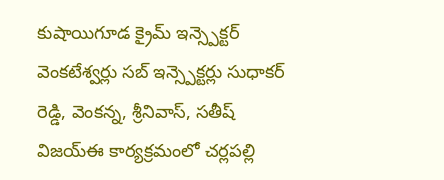కుషాయిగూడ క్రైమ్ ఇన్స్పెక్టర్ వెంకటేశ్వర్లు సబ్ ఇన్స్పెక్టర్లు సుధాకర్ రెడ్డి, వెంకన్న, శ్రీనివాస్, సతీష్ విజయ్ఈ కార్యక్రమంలో చర్లపల్లి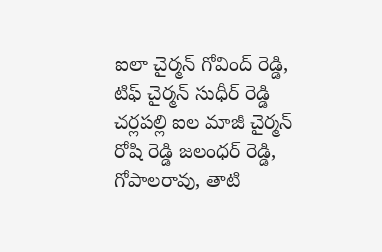ఐలా చైర్మన్ గోవింద్ రెడ్డి, టిఫ్ చైర్మన్ సుధీర్ రెడ్డి చర్లపల్లి ఐల మాజీ చైర్మన్ రోషి రెడ్డి జలంధర్ రెడ్డి, గోపాలరావు, తాటి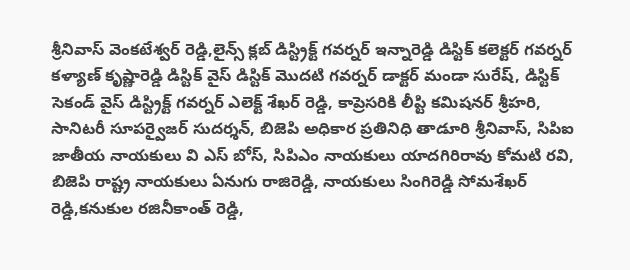శ్రీనివాస్ వెంకటేశ్వర్ రెడ్డి,లైన్స్ క్లబ్ డిస్ట్రిక్ట్ గవర్నర్ ఇన్నారెడ్డి డిస్టిక్ కలెక్టర్ గవర్నర్ కళ్యాణ్ కృష్ణారెడ్డి డిస్టిక్ వైస్ డిస్టిక్ మొదటి గవర్నర్ డాక్టర్ మండా సురేష్, డిస్టిక్ సెకండ్ వైస్ డిస్ట్రిక్ట్ గవర్నర్ ఎలెక్ట్ శేఖర్ రెడ్డి, కాప్రెసరికి లీప్టి కమిషనర్ శ్రీహరి, సానిటరీ సూపర్వైజర్ సుదర్శన్, బిజెపి అధికార ప్రతినిధి తాడూరి శ్రీనివాస్, సిపిఐ జాతీయ నాయకులు వి ఎస్ బోస్, సిపిఎం నాయకులు యాదగిరిరావు కోమటి రవి, బిజెపి రాష్ట్ర నాయకులు ఏనుగు రాజిరెడ్డి, నాయకులు సింగిరెడ్డి సోమశేఖర్ రెడ్డి,కనుకుల రజినీకాంత్ రెడ్డి,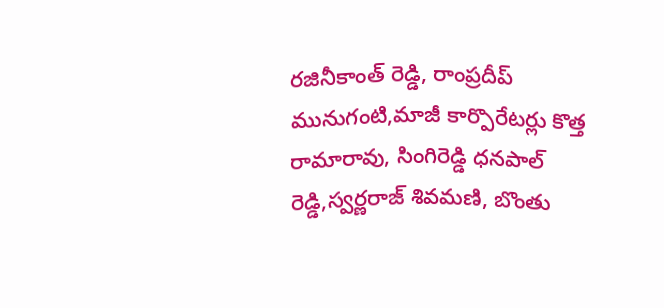రజినీకాంత్ రెడ్డి, రాంప్రదీప్ మునుగంటి,మాజీ కార్పొరేటర్లు కొత్త రామారావు, సింగిరెడ్డి ధనపాల్ రెడ్డి,స్వర్ణరాజ్ శివమణి, బొంతు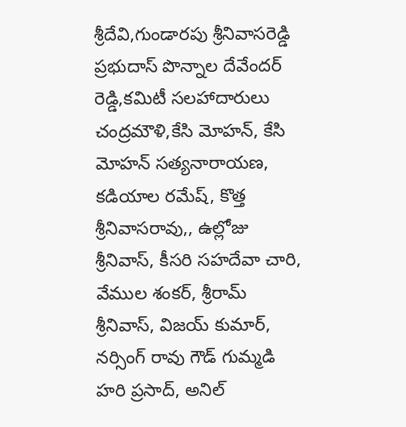శ్రీదేవి,గుండారపు శ్రీనివాసరెడ్డి ప్రభుదాస్ పొన్నాల దేవేందర్ రెడ్డి,కమిటీ సలహాదారులు చంద్రమౌళి,కేసి మోహన్, కేసి మోహన్ సత్యనారాయణ, కడియాల రమేష్, కొత్త శ్రీనివాసరావు,, ఉల్లోజు శ్రీనివాస్, కీసరి సహదేవా చారి, వేముల శంకర్, శ్రీరామ్ శ్రీనివాస్, విజయ్ కుమార్, నర్సింగ్ రావు గౌడ్ గుమ్మడి హరి ప్రసాద్, అనిల్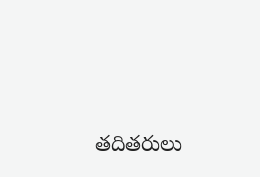తదితరులు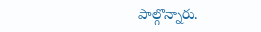పాల్గొన్నారు.